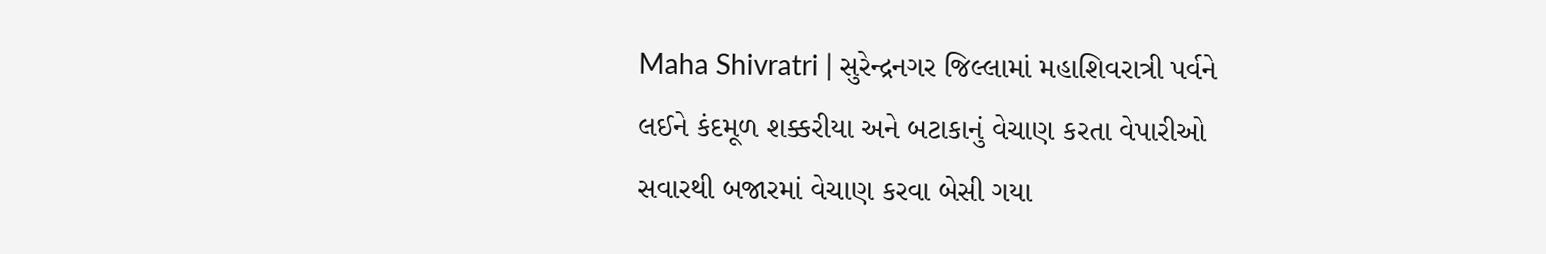Maha Shivratri | સુરેન્દ્રનગર જિલ્લામાં મહાશિવરાત્રી પર્વને લઈને કંદમૂળ શક્કરીયા અને બટાકાનું વેચાણ કરતા વેપારીઓ સવારથી બજારમાં વેચાણ કરવા બેસી ગયા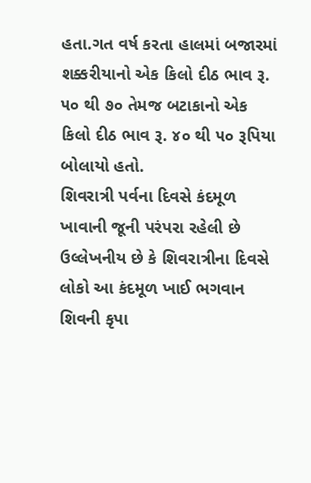હતા.ગત વર્ષ કરતા હાલમાં બજારમાં શક્કરીયાનો એક કિલો દીઠ ભાવ રૂ. ૫૦ થી ૭૦ તેમજ બટાકાનો એક કિલો દીઠ ભાવ રૂ. ૪૦ થી ૫૦ રૂપિયા બોલાયો હતો.
શિવરાત્રી પર્વના દિવસે કંદમૂળ ખાવાની જૂની પરંપરા રહેલી છે ઉલ્લેખનીય છે કે શિવરાત્રીના દિવસે લોકો આ કંદમૂળ ખાઈ ભગવાન શિવની કૃપા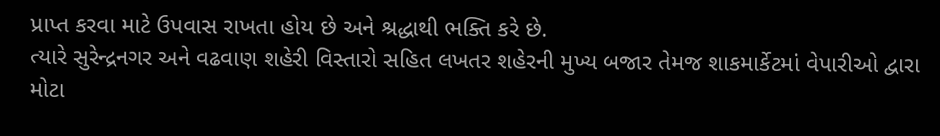પ્રાપ્ત કરવા માટે ઉપવાસ રાખતા હોય છે અને શ્રદ્ધાથી ભક્તિ કરે છે.
ત્યારે સુરેન્દ્રનગર અને વઢવાણ શહેરી વિસ્તારો સહિત લખતર શહેરની મુખ્ય બજાર તેમજ શાકમાર્કેટમાં વેપારીઓ દ્વારા મોટા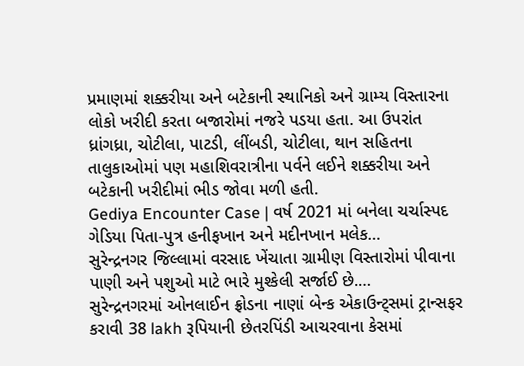પ્રમાણમાં શક્કરીયા અને બટેકાની સ્થાનિકો અને ગ્રામ્ય વિસ્તારના લોકો ખરીદી કરતા બજારોમાં નજરે પડયા હતા. આ ઉપરાંત ધ્રાંગધ્રા, ચોટીલા, પાટડી, લીંબડી, ચોટીલા, થાન સહિતના તાલુકાઓમાં પણ મહાશિવરાત્રીના પર્વને લઈને શક્કરીયા અને બટેકાની ખરીદીમાં ભીડ જોવા મળી હતી.
Gediya Encounter Case | વર્ષ 2021 માં બનેલા ચર્ચાસ્પદ ગેડિયા પિતા-પુત્ર હનીફખાન અને મદીનખાન મલેક…
સુરેન્દ્રનગર જિલ્લામાં વરસાદ ખેંચાતા ગ્રામીણ વિસ્તારોમાં પીવાના પાણી અને પશુઓ માટે ભારે મુશ્કેલી સર્જાઈ છે.…
સુરેન્દ્રનગરમાં ઓનલાઈન ફ્રોડના નાણાં બેન્ક એકાઉન્ટ્સમાં ટ્રાન્સફર કરાવી 38 lakh રૂપિયાની છેતરપિંડી આચરવાના કેસમાં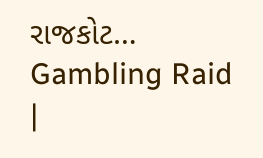રાજકોટ…
Gambling Raid |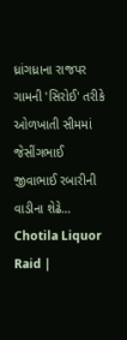ધ્રાંગધ્રાના રાજપર ગામની 'સિરોઈ' તરીકે ઓળખાતી સીમમાં જેસીંગભાઈ જીવાભાઈ રબારીની વાડીના શેઢે…
Chotila Liquor Raid |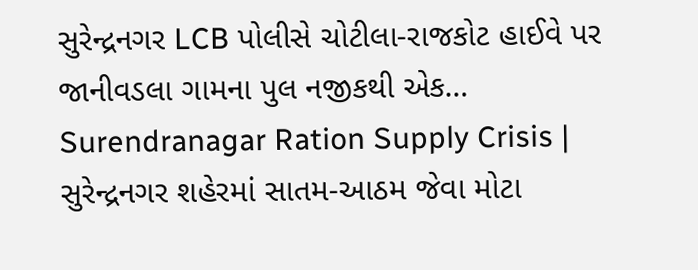સુરેન્દ્રનગર LCB પોલીસે ચોટીલા-રાજકોટ હાઈવે પર જાનીવડલા ગામના પુલ નજીકથી એક…
Surendranagar Ration Supply Crisis | સુરેન્દ્રનગર શહેરમાં સાતમ-આઠમ જેવા મોટા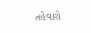તહેવારો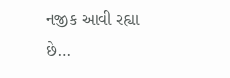નજીક આવી રહ્યા છે…